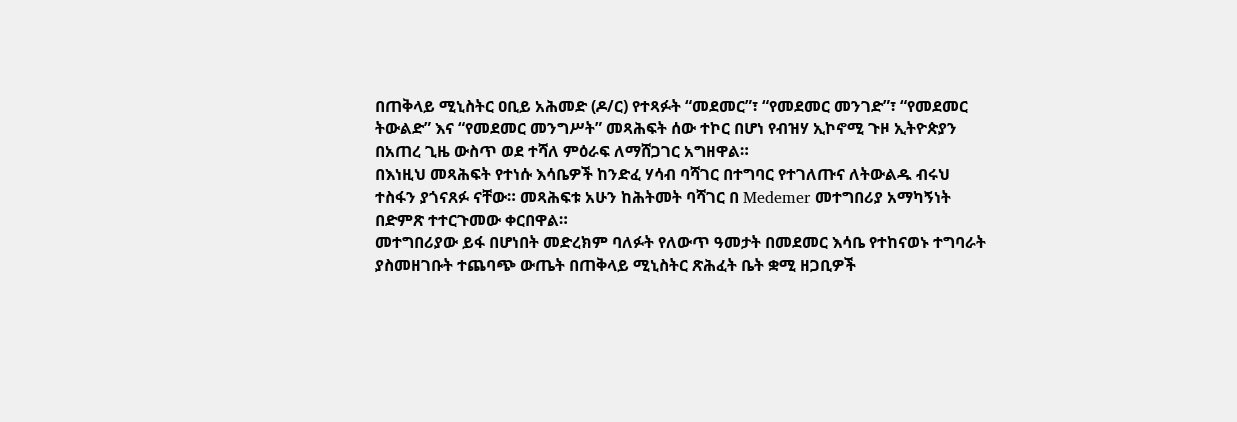በጠቅላይ ሚኒስትር ዐቢይ አሕመድ (ዶ/ር) የተጻፉት “መደመር”፣ “የመደመር መንገድ”፣ “የመደመር ትውልድ” እና “የመደመር መንግሥት” መጻሕፍት ሰው ተኮር በሆነ የብዝሃ ኢኮኖሚ ጉዞ ኢትዮጵያን በአጠረ ጊዜ ውስጥ ወደ ተሻለ ምዕራፍ ለማሸጋገር አግዘዋል።
በእነዚህ መጻሕፍት የተነሱ እሳቤዎች ከንድፈ ሃሳብ ባሻገር በተግባር የተገለጡና ለትውልዱ ብሩህ ተስፋን ያጎናጸፉ ናቸው። መጻሕፍቱ አሁን ከሕትመት ባሻገር በ Medemer መተግበሪያ አማካኝነት በድምጽ ተተርጉመው ቀርበዋል።
መተግበሪያው ይፋ በሆነበት መድረክም ባለፉት የለውጥ ዓመታት በመደመር እሳቤ የተከናወኑ ተግባራት ያስመዘገቡት ተጨባጭ ውጤት በጠቅላይ ሚኒስትር ጽሕፈት ቤት ቋሚ ዘጋቢዎች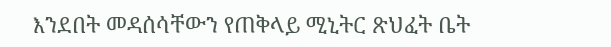እንደበት መዳሰሳቸውን የጠቅላይ ሚኒትር ጽህፈት ቤት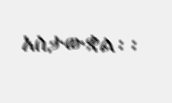አስታውቋል፡፡